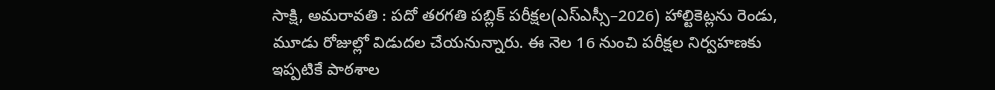సాక్షి, అమరావతి : పదో తరగతి పబ్లిక్ పరీక్షల(ఎస్ఎస్సీ–2026) హాల్టికెట్లను రెండు, మూడు రోజుల్లో విడుదల చేయనున్నారు. ఈ నెల 16 నుంచి పరీక్షల నిర్వహణకు ఇప్పటికే పాఠశాల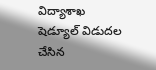విద్యాశాఖ షెడ్యూల్ విడుదల చేసిన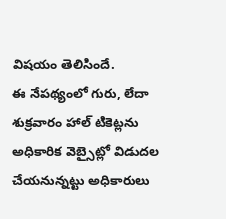విషయం తెలిసిందే.
ఈ నేపథ్యంలో గురు, లేదా శుక్రవారం హాల్ టికెట్లను అధికారిక వెబ్సైట్లో విడుదల చేయనున్నట్టు అధికారులు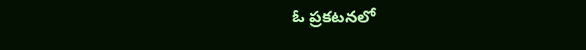ఓ ప్రకటనలో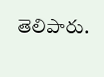తెలిపారు.